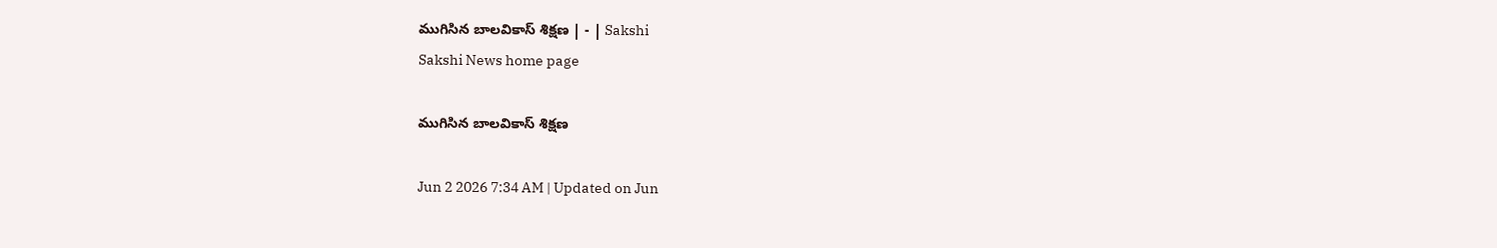ముగిసిన బాలవికాస్‌ శిక్షణ | - | Sakshi
Sakshi News home page

ముగిసిన బాలవికాస్‌ శిక్షణ

Jun 2 2026 7:34 AM | Updated on Jun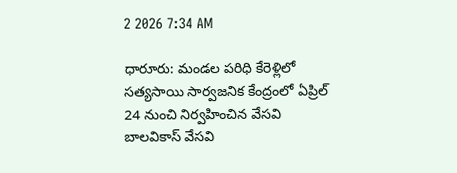2 2026 7:34 AM

ధారూరు: మండల పరిధి కేరెళ్లిలో సత్యసాయి సార్వజనిక కేంద్రంలో ఏప్రిల్‌ 24 నుంచి నిర్వహించిన వేసవి బాలవికాస్‌ వేసవి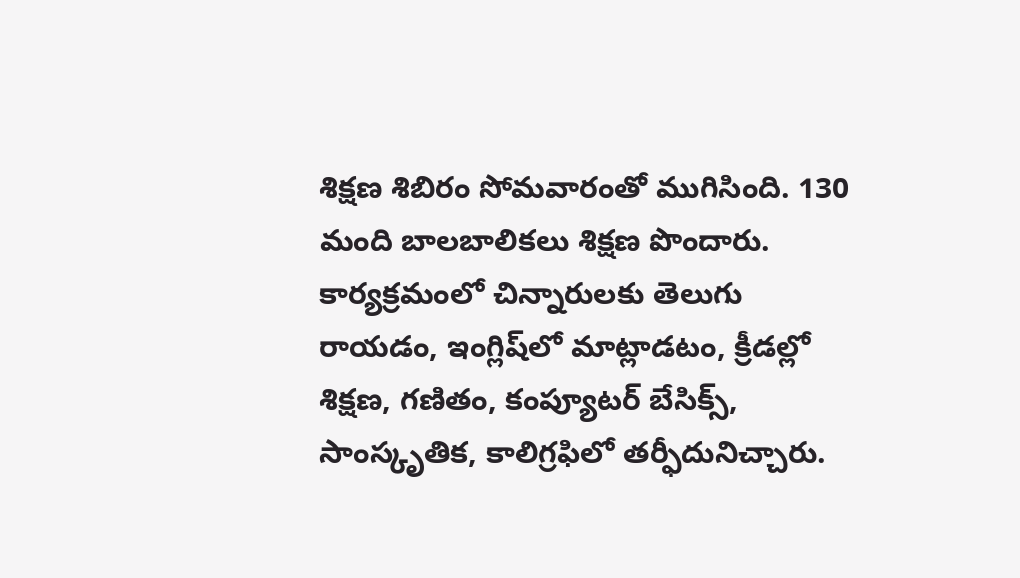శిక్షణ శిబిరం సోమవారంతో ముగిసింది. 130 మంది బాలబాలికలు శిక్షణ పొందారు. కార్యక్రమంలో చిన్నారులకు తెలుగు రాయడం, ఇంగ్లిష్‌లో మాట్లాడటం, క్రీడల్లో శిక్షణ, గణితం, కంప్యూటర్‌ బేసిక్స్‌, సాంస్కృతిక, కాలిగ్రఫిలో తర్ఫీదునిచ్చారు.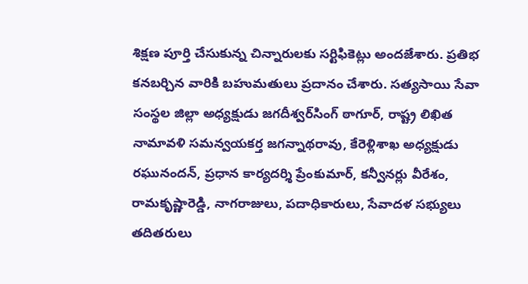శిక్షణ పూర్తి చేసుకున్న చిన్నారులకు సర్టిఫికెట్లు అందజేశారు. ప్రతిభ కనబర్చిన వారికి బహుమతులు ప్రదానం చేశారు. సత్యసాయి సేవా సంస్థల జిల్లా అధ్యక్షుడు జగదీశ్వర్‌సింగ్‌ ఠాగూర్‌, రాష్ట్ర లిఖిత నామావళి సమన్వయకర్త జగన్నాథరావు, కేరెళ్లిశాఖ అధ్యక్షుడు రఘునందన్‌, ప్రధాన కార్యదర్శి ప్రేంకుమార్‌, కన్వీనర్లు వీరేశం, రామకృష్ణారెడ్డి, నాగరాజులు, పదాధికారులు, సేవాదళ సభ్యులు తదితరులు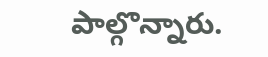పాల్గొన్నారు.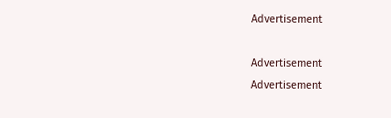Advertisement

Advertisement
Advertisement